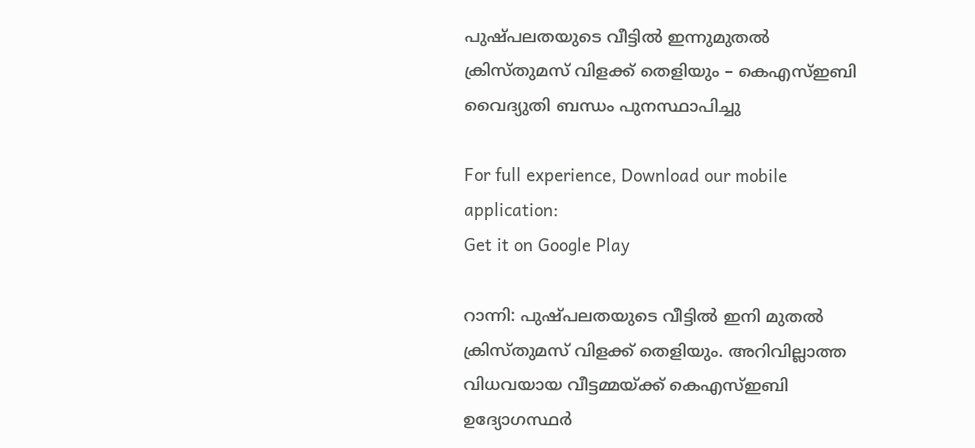പുഷ്പലതയുടെ വീട്ടിൽ ഇന്നുമുതൽ ക്രിസ്തുമസ് വിളക്ക് തെളിയും – കെഎസ്ഇബി വൈദ്യുതി ബന്ധം പുനസ്ഥാപിച്ചു

For full experience, Download our mobile application:
Get it on Google Play

റാന്നി: പുഷ്പലതയുടെ വീട്ടിൽ ഇനി മുതൽ ക്രിസ്തുമസ് വിളക്ക് തെളിയും. അറിവില്ലാത്ത  വിധവയായ വീട്ടമ്മയ്ക്ക് കെഎസ്ഇബി ഉദ്യോഗസ്ഥര്‍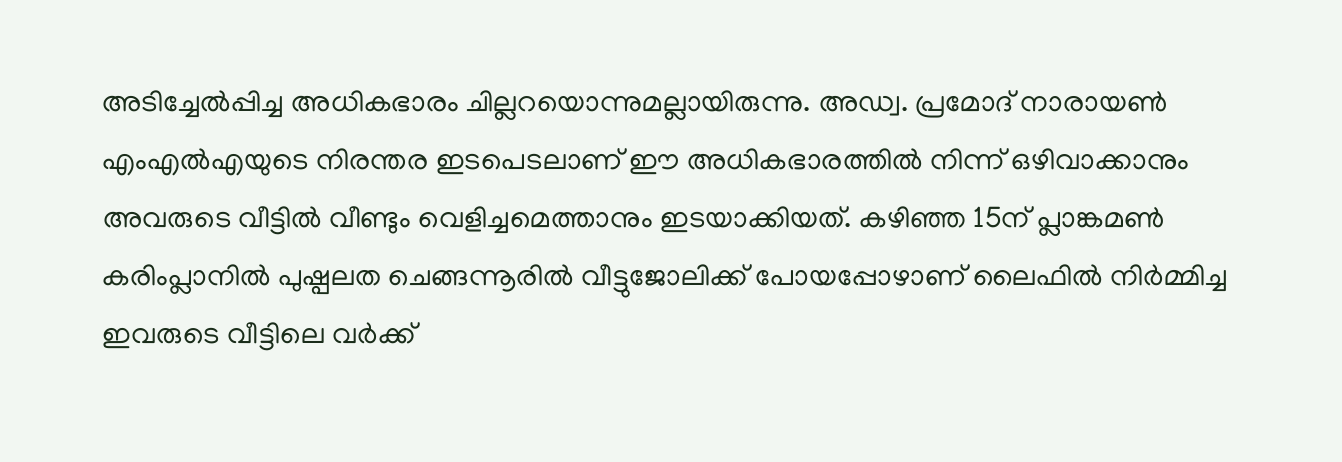അടിച്ചേൽപ്പിച്ച അധികഭാരം ചില്ലറയൊന്നുമല്ലായിരുന്നു. അഡ്വ. പ്രമോദ് നാരായൺ എംഎൽഎയുടെ നിരന്തര ഇടപെടലാണ് ഈ അധികഭാരത്തിൽ നിന്ന് ഒഴിവാക്കാനും അവരുടെ വീട്ടിൽ വീണ്ടും വെളിച്ചമെത്താനും ഇടയാക്കിയത്. കഴിഞ്ഞ 15ന് പ്ലാങ്കമൺ കരിംപ്ലാനിൽ പുഷ്പലത ചെങ്ങന്നൂരിൽ വീട്ടുജോലിക്ക് പോയപ്പോഴാണ് ലൈഫിൽ നിർമ്മിച്ച ഇവരുടെ വീട്ടിലെ വർക്ക്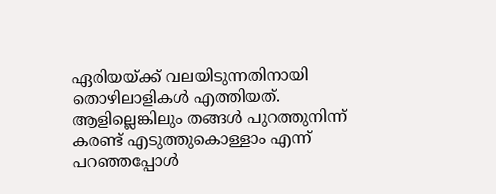ഏരിയയ്ക്ക് വലയിടുന്നതിനായി തൊഴിലാളികൾ എത്തിയത്. ആളില്ലെങ്കിലും തങ്ങൾ പുറത്തുനിന്ന് കരണ്ട് എടുത്തുകൊള്ളാം എന്ന് പറഞ്ഞപ്പോൾ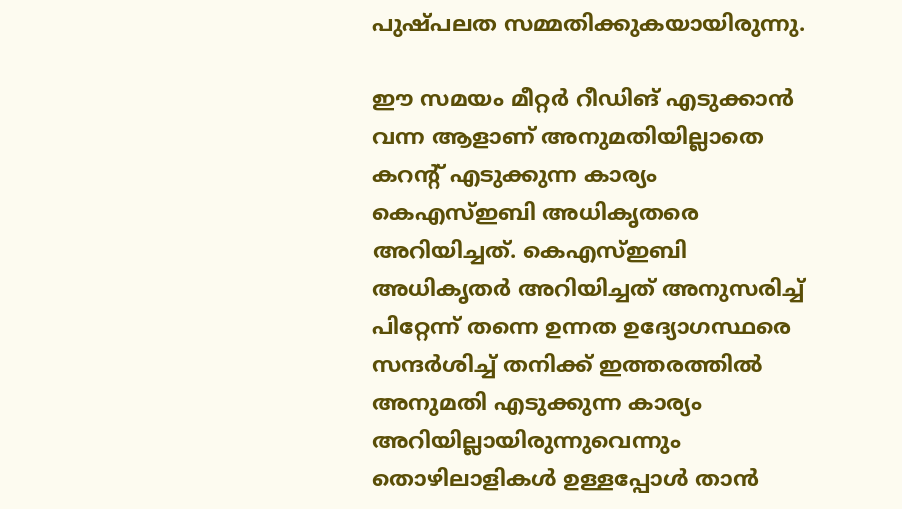പുഷ്പലത സമ്മതിക്കുകയായിരുന്നു.

ഈ സമയം മീറ്റർ റീഡിങ് എടുക്കാൻ വന്ന ആളാണ് അനുമതിയില്ലാതെ കറന്റ് എടുക്കുന്ന കാര്യം കെഎസ്ഇബി അധികൃതരെ അറിയിച്ചത്. കെഎസ്ഇബി അധികൃതർ അറിയിച്ചത് അനുസരിച്ച് പിറ്റേന്ന് തന്നെ ഉന്നത ഉദ്യോഗസ്ഥരെ സന്ദർശിച്ച് തനിക്ക് ഇത്തരത്തിൽ അനുമതി എടുക്കുന്ന കാര്യം അറിയില്ലായിരുന്നുവെന്നും തൊഴിലാളികൾ ഉള്ളപ്പോൾ താൻ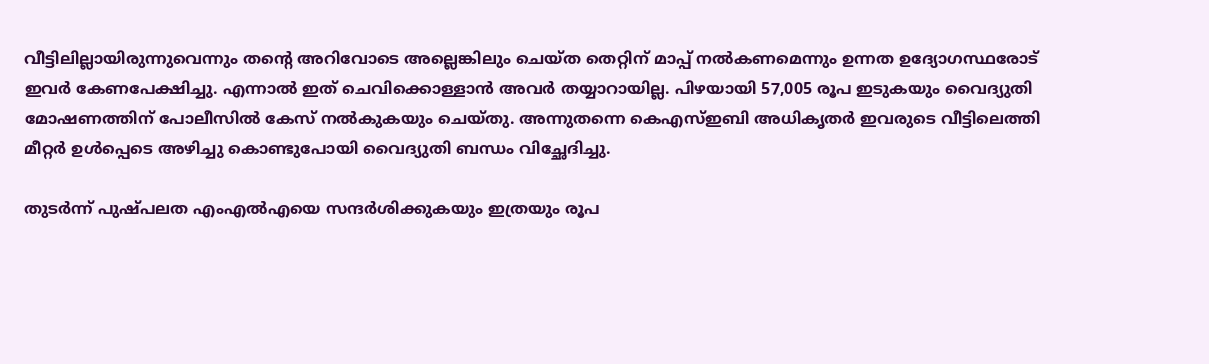വീട്ടിലില്ലായിരുന്നുവെന്നും തന്റെ അറിവോടെ അല്ലെങ്കിലും ചെയ്ത തെറ്റിന് മാപ്പ് നൽകണമെന്നും ഉന്നത ഉദ്യോഗസ്ഥരോട് ഇവർ കേണപേക്ഷിച്ചു. എന്നാൽ ഇത് ചെവിക്കൊള്ളാൻ അവർ തയ്യാറായില്ല. പിഴയായി 57,005 രൂപ ഇടുകയും വൈദ്യുതി മോഷണത്തിന് പോലീസിൽ കേസ് നൽകുകയും ചെയ്തു. അന്നുതന്നെ കെഎസ്ഇബി അധികൃതർ ഇവരുടെ വീട്ടിലെത്തി മീറ്റർ ഉൾപ്പെടെ അഴിച്ചു കൊണ്ടുപോയി വൈദ്യുതി ബന്ധം വിച്ഛേദിച്ചു.

തുടർന്ന് പുഷ്പലത എംഎൽഎയെ സന്ദർശിക്കുകയും ഇത്രയും രൂപ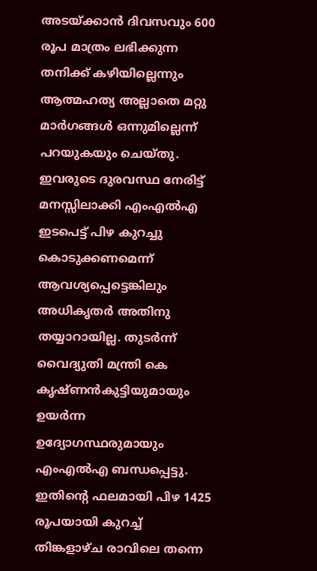അടയ്ക്കാൻ ദിവസവും 600 രൂപ മാത്രം ലഭിക്കുന്ന തനിക്ക് കഴിയില്ലെന്നും  ആത്മഹത്യ അല്ലാതെ മറ്റു മാർഗങ്ങൾ ഒന്നുമില്ലെന്ന്  പറയുകയും ചെയ്തു. ഇവരുടെ ദുരവസ്ഥ നേരിട്ട് മനസ്സിലാക്കി എംഎൽഎ ഇടപെട്ട് പിഴ കുറച്ചു കൊടുക്കണമെന്ന് ആവശ്യപ്പെട്ടെങ്കിലും അധികൃതർ അതിനു തയ്യാറായില്ല. തുടർന്ന് വൈദ്യുതി മന്ത്രി കെ കൃഷ്ണൻകുട്ടിയുമായും ഉയർന്ന ഉദ്യോഗസ്ഥരുമായും എംഎൽഎ ബന്ധപ്പെട്ടു. ഇതിന്റെ ഫലമായി പിഴ 1425 രൂപയായി കുറച്ച് തിങ്കളാഴ്ച രാവിലെ തന്നെ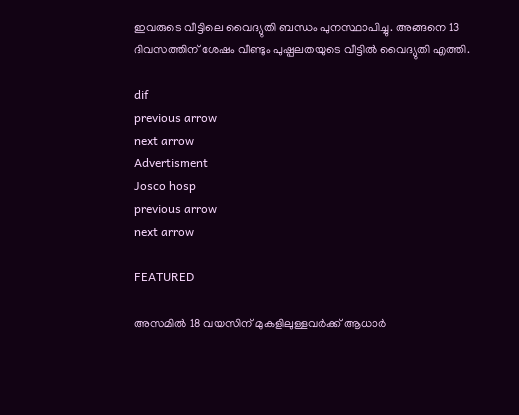ഇവരുടെ വീട്ടിലെ വൈദ്യുതി ബന്ധം പുനസ്ഥാപിച്ചു. അങ്ങനെ 13 ദിവസത്തിന് ശേഷം വീണ്ടും പുഷ്പലതയുടെ വീട്ടിൽ വൈദ്യുതി എത്തി.

dif
previous arrow
next arrow
Advertisment
Josco hosp
previous arrow
next arrow

FEATURED

അസമിൽ 18 വയസിന് മുകളിലുള്ളവർക്ക് ആധാർ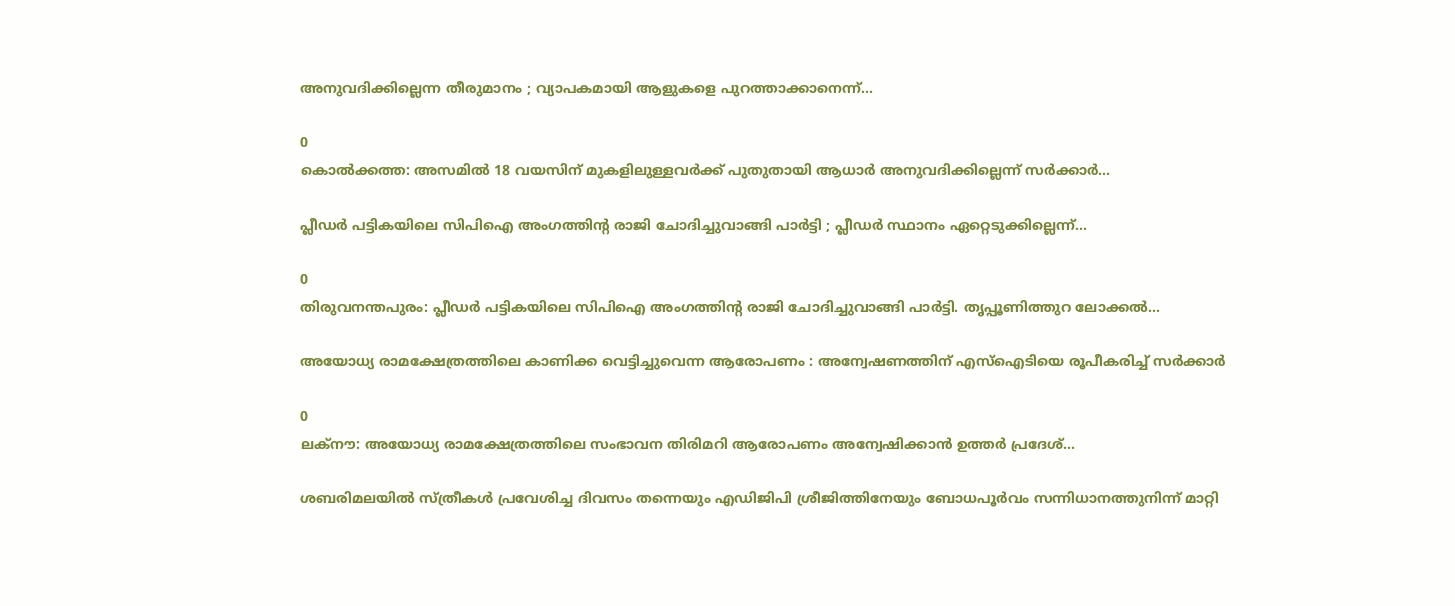അനുവദിക്കില്ലെന്ന തീരുമാനം ; വ്യാപകമായി ആളുകളെ പുറത്താക്കാനെന്ന്...

0
കൊൽക്കത്ത: അസമിൽ 18 വയസിന് മുകളിലുള്ളവർക്ക് പുതുതായി ആധാർ അനുവദിക്കില്ലെന്ന് സർക്കാർ...

പ്ലീഡർ പട്ടികയിലെ സിപിഐ അംഗത്തിന്റ രാജി ചോദിച്ചുവാങ്ങി പാർട്ടി ; പ്ലീഡർ സ്ഥാനം ഏറ്റെടുക്കില്ലെന്ന്...

0
തിരുവനന്തപുരം: പ്ലീഡർ പട്ടികയിലെ സിപിഐ അംഗത്തിന്റ രാജി ചോദിച്ചുവാങ്ങി പാർട്ടി. തൃപ്പൂണിത്തുറ ലോക്കൽ...

അയോധ്യ രാമക്ഷേത്രത്തിലെ കാണിക്ക വെട്ടിച്ചുവെന്ന ആരോപണം : അന്വേഷണത്തിന് എസ്ഐടിയെ രൂപീകരിച്ച് സർക്കാർ

0
ലക്നൗ: അയോധ്യ രാമക്ഷേത്രത്തിലെ സംഭാവന തിരിമറി ആരോപണം അന്വേഷിക്കാൻ ഉത്തർ പ്രദേശ്...

ശബരിമലയിൽ സ്ത്രീകൾ പ്രവേശിച്ച ദിവസം തന്നെയും എഡിജിപി ശ്രീജിത്തിനേയും ബോധപൂർവം സന്നിധാനത്തുനിന്ന് മാറ്റി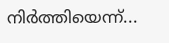നിർത്തിയെന്ന്...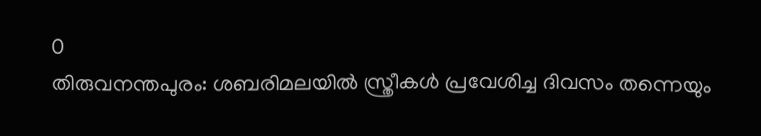0
തിരുവനന്തപുരം: ശബരിമലയിൽ സ്ത്രീകൾ പ്രവേശിച്ച ദിവസം തന്നെയും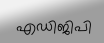എഡിജിപി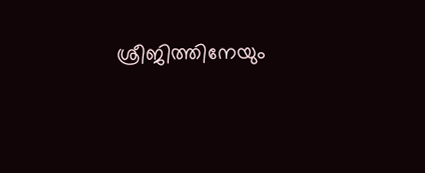ശ്രീജിത്തിനേയും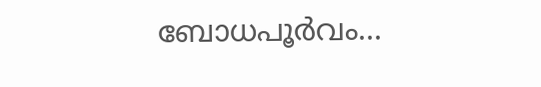ബോധപൂർവം...